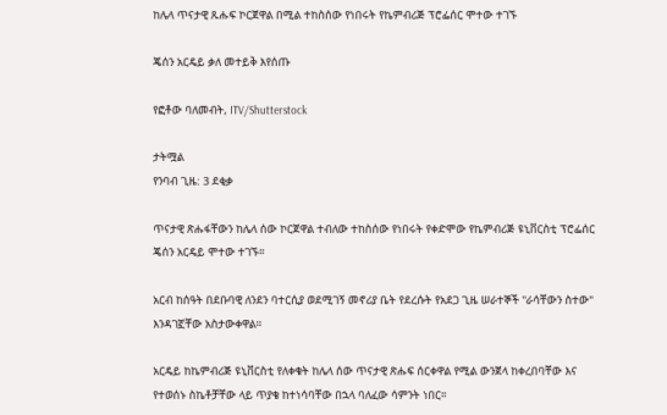ከሌላ ጥናታዊ ጹሑፍ ኮርጀዋል በሚል ተከስሰው የነበሩት የኬምብሪጅ ፕሮፌሰር ሞተው ተገኙ

ጄሰን አርዴይ ቃለ መተይቅ እየሰጡ

የፎቶው ባለመብት, ITV/Shutterstock

ታትሟል
የንባብ ጊዜ: 3 ደቂቃ

ጥናታዊ ጽሑፋቸውን ከሌላ ሰው ኮርጀዋል ተብለው ተከስሰው የነበሩት የቀድሞው የኬምብሪጅ ዩኒቨርስቲ ፕሮፌሰር ጄሰን አርዴይ ሞተው ተገኙ።

አርብ ከሰዓት በደቡባዊ ለንደን ባተርሲያ ወደሚገኝ መኖሪያ ቤት የደረሱት የአደጋ ጊዜ ሠራተኞች "ራሳቸውን ስተው" እንዳገኟቸው አስታውቀዋል።

አርዴይ ከኬምብሪጅ ዩኒቨርስቲ የለቀቁት ከሌላ ሰው ጥናታዊ ጽሑፍ ሰርቀዋል የሚል ውንጀላ ከቀረበባቸው እና የተወሰኑ ስኬቶቻቸው ላይ ጥያቄ ከተነሳባቸው በኋላ ባለፈው ሳምንት ነበር።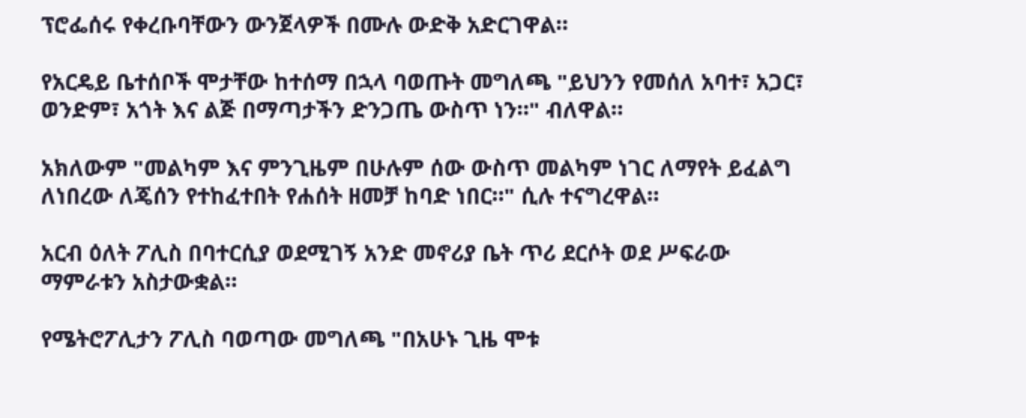ፕሮፌሰሩ የቀረቡባቸውን ውንጀላዎች በሙሉ ውድቅ አድርገዋል።

የአርዴይ ቤተሰቦች ሞታቸው ከተሰማ በኋላ ባወጡት መግለጫ "ይህንን የመሰለ አባተ፣ አጋር፣ ወንድም፣ አጎት እና ልጅ በማጣታችን ድንጋጤ ውስጥ ነን።" ብለዋል።

አክለውም "መልካም እና ምንጊዜም በሁሉም ሰው ውስጥ መልካም ነገር ለማየት ይፈልግ ለነበረው ለጄሰን የተከፈተበት የሐሰት ዘመቻ ከባድ ነበር።" ሲሉ ተናግረዋል።

አርብ ዕለት ፖሊስ በባተርሲያ ወደሚገኝ አንድ መኖሪያ ቤት ጥሪ ደርሶት ወደ ሥፍራው ማምራቱን አስታውቋል።

የሜትሮፖሊታን ፖሊስ ባወጣው መግለጫ "በአሁኑ ጊዜ ሞቱ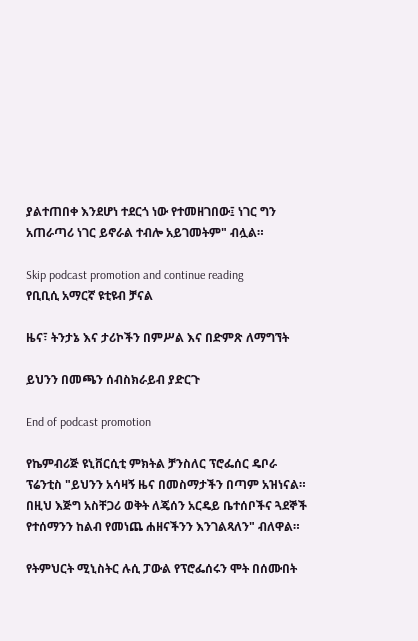ያልተጠበቀ እንደሆነ ተደርጎ ነው የተመዘገበው፤ ነገር ግን አጠራጣሪ ነገር ይኖራል ተብሎ አይገመትም" ብሏል።

Skip podcast promotion and continue reading
የቢቢሲ አማርኛ ዩቲዩብ ቻናል

ዜና፣ ትንታኔ እና ታሪኮችን በምሥል እና በድምጽ ለማግኘት

ይህንን በመጫን ሰብስክራይብ ያድርጉ

End of podcast promotion

የኬምብሪጅ ዩኒቨርሲቲ ምክትል ቻንስለር ፕሮፌሰር ዴቦራ ፕሬንቲስ "ይህንን አሳዛኝ ዜና በመስማታችን በጣም አዝነናል። በዚህ እጅግ አስቸጋሪ ወቅት ለጄሰን አርዴይ ቤተሰቦችና ጓደኞች የተሰማንን ከልብ የመነጨ ሐዘናችንን እንገልጻለን" ብለዋል።

የትምህርት ሚኒስትር ሉሲ ፓውል የፕሮፌሰሩን ሞት በሰሙበት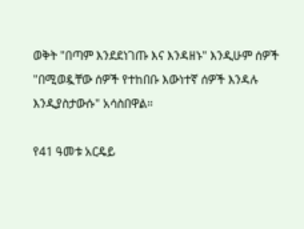ወቅት "በጣም እንደደነገጡ እና እንዳዘኑ" እንዲሁም ሰዎች "በሚወዷቸው ሰዎች የተከበቡ እውነተኛ ሰዎች እንዳሉ እንዲያስታውሱ" አሳስበዋል።

የ41 ዓመቱ አርዴይ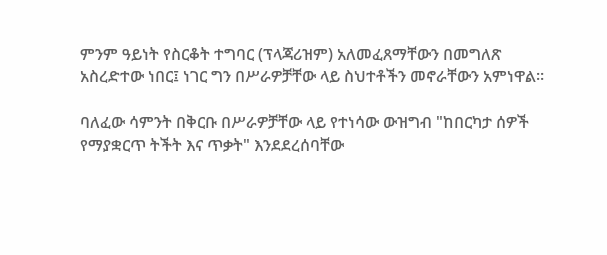ምንም ዓይነት የስርቆት ተግባር (ፕላጃሪዝም) አለመፈጸማቸውን በመግለጽ አስረድተው ነበር፤ ነገር ግን በሥራዎቻቸው ላይ ስህተቶችን መኖራቸውን አምነዋል።

ባለፈው ሳምንት በቅርቡ በሥራዎቻቸው ላይ የተነሳው ውዝግብ "ከበርካታ ሰዎች የማያቋርጥ ትችት እና ጥቃት" እንደደረሰባቸው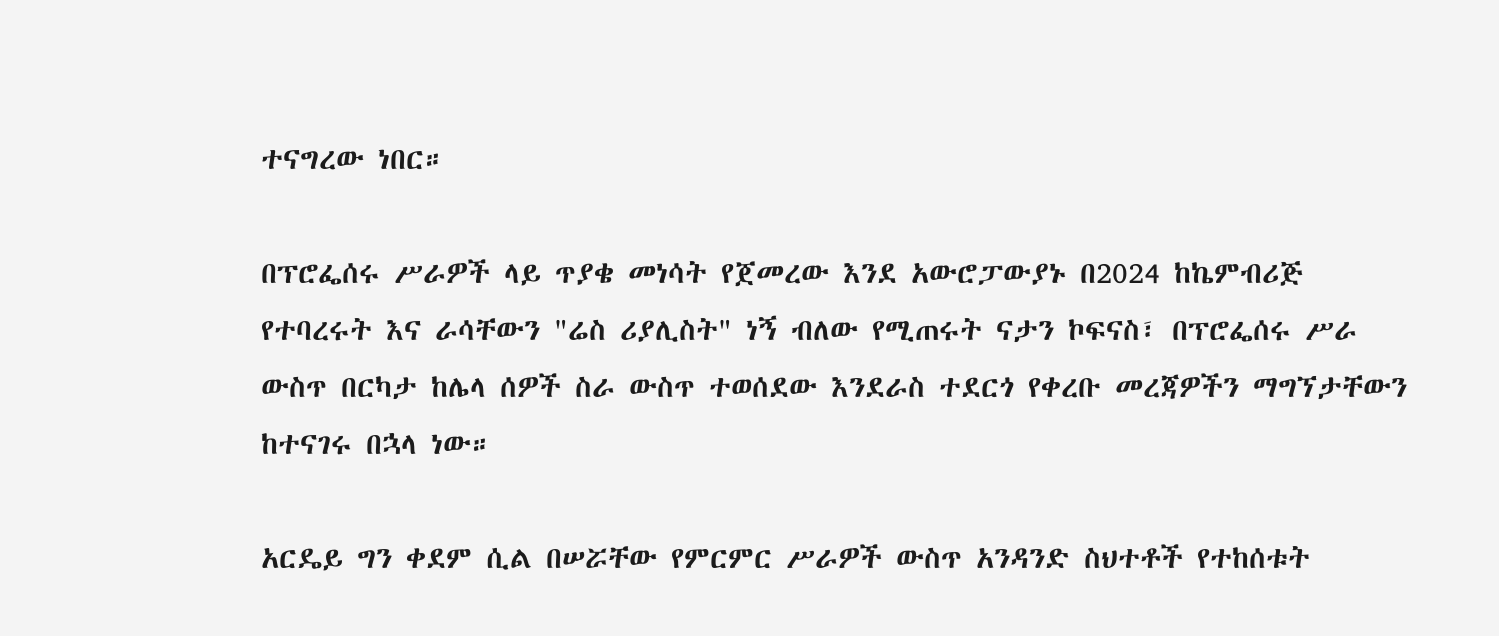ተናግረው ነበር።

በፕሮፌሰሩ ሥራዎች ላይ ጥያቄ መነሳት የጀመረው እንደ አውሮፓውያኑ በ2024 ከኬምብሪጅ የተባረሩት እና ራሳቸውን "ሬስ ሪያሊስት" ነኝ ብለው የሚጠሩት ናታን ኮፍናስ፣ በፕሮፌሰሩ ሥራ ውስጥ በርካታ ከሌላ ሰዎች ስራ ውስጥ ተወሰደው እንደራስ ተደርጎ የቀረቡ መረጃዎችን ማግኘታቸውን ከተናገሩ በኋላ ነው።

አርዴይ ግን ቀደም ሲል በሠሯቸው የምርምር ሥራዎች ውስጥ አንዳንድ ስህተቶች የተከሰቱት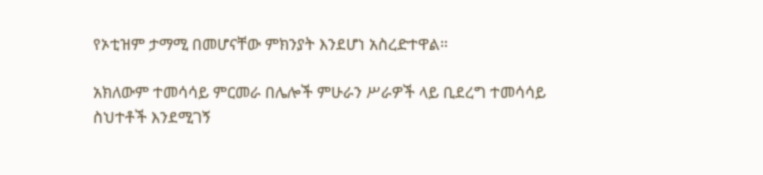የኦቲዝም ታማሚ በመሆናቸው ምክንያት እንደሆነ አስረድተዋል።

አክለውም ተመሳሳይ ምርመራ በሌሎች ምሁራን ሥራዎች ላይ ቢደረግ ተመሳሳይ ስህተቶች እንደሚገኝ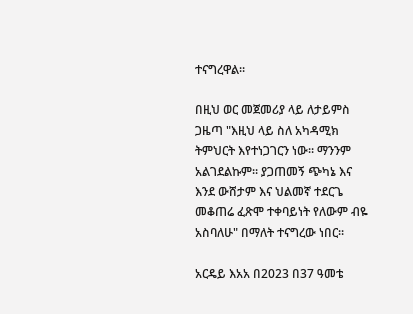ተናግረዋል።

በዚህ ወር መጀመሪያ ላይ ለታይምስ ጋዜጣ "እዚህ ላይ ስለ አካዳሚክ ትምህርት እየተነጋገርን ነው። ማንንም አልገደልኩም። ያጋጠመኝ ጭካኔ እና እንደ ውሸታም እና ህልመኛ ተደርጌ መቆጠሬ ፈጽሞ ተቀባይነት የለውም ብዬ አስባለሁ" በማለት ተናግረው ነበር።

አርዴይ እአአ በ2023 በ37 ዓመቴ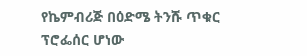የኬምብሪጅ በዕድሜ ትንሹ ጥቁር ፕሮፌሰር ሆነው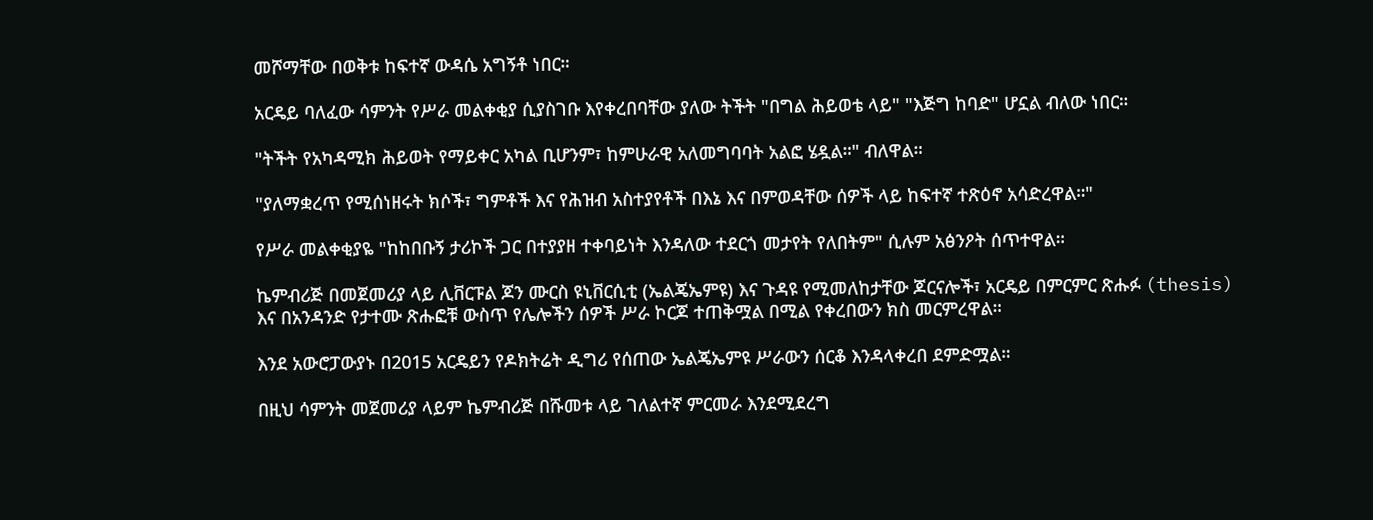መሾማቸው በወቅቱ ከፍተኛ ውዳሴ አግኝቶ ነበር።

አርዴይ ባለፈው ሳምንት የሥራ መልቀቂያ ሲያስገቡ እየቀረበባቸው ያለው ትችት "በግል ሕይወቴ ላይ" "እጅግ ከባድ" ሆኗል ብለው ነበር።

"ትችት የአካዳሚክ ሕይወት የማይቀር አካል ቢሆንም፣ ከምሁራዊ አለመግባባት አልፎ ሄዷል።" ብለዋል።

"ያለማቋረጥ የሚሰነዘሩት ክሶች፣ ግምቶች እና የሕዝብ አስተያየቶች በእኔ እና በምወዳቸው ሰዎች ላይ ከፍተኛ ተጽዕኖ አሳድረዋል።"

የሥራ መልቀቂያዬ "ከከበቡኝ ታሪኮች ጋር በተያያዘ ተቀባይነት እንዳለው ተደርጎ መታየት የለበትም" ሲሉም አፅንዖት ሰጥተዋል።

ኬምብሪጅ በመጀመሪያ ላይ ሊቨርፑል ጆን ሙርስ ዩኒቨርሲቲ (ኤልጄኤምዩ) እና ጉዳዩ የሚመለከታቸው ጆርናሎች፣ አርዴይ በምርምር ጽሑፉ (thesis) እና በአንዳንድ የታተሙ ጽሑፎቹ ውስጥ የሌሎችን ሰዎች ሥራ ኮርጆ ተጠቅሟል በሚል የቀረበውን ክስ መርምረዋል።

እንደ አውሮፓውያኑ በ2015 አርዴይን የዶክትሬት ዲግሪ የሰጠው ኤልጄኤምዩ ሥራውን ሰርቆ እንዳላቀረበ ደምድሟል።

በዚህ ሳምንት መጀመሪያ ላይም ኬምብሪጅ በሹመቱ ላይ ገለልተኛ ምርመራ እንደሚደረግ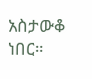አስታውቆ ነበር።